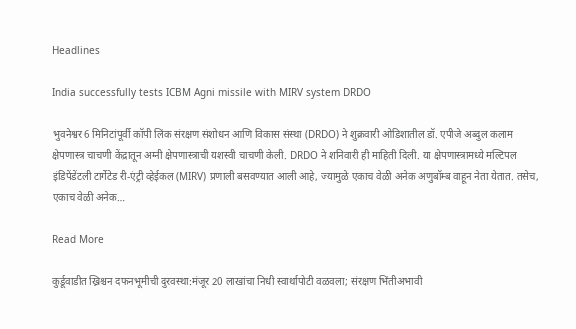Headlines

India successfully tests ICBM Agni missile with MIRV system DRDO

भुवनेश्वर6 मिनिटांपूर्वी कॉपी लिंक संरक्षण संशोधन आणि विकास संस्था (DRDO) ने शुक्रवारी ओडिशातील डॉ. एपीजे अब्दुल कलाम क्षेपणास्त्र चाचणी केंद्रातून अग्नी क्षेपणास्त्राची यशस्वी चाचणी केली. DRDO ने शनिवारी ही माहिती दिली. या क्षेपणास्त्रामध्ये मल्टिपल इंडिपेंडेंटली टार्गेटेड री-एंट्री व्हेईकल (MIRV) प्रणाली बसवण्यात आली आहे, ज्यामुळे एकाच वेळी अनेक अणुबॉम्ब वाहून नेता येतात. तसेच, एकाच वेळी अनेक…

Read More

कुर्डूवाडीत ख्रिश्चन दफनभूमीची दुरवस्था:मंजूर 20 लाखांचा निधी स्वार्थापोटी वळवला; संरक्षण भिंतीअभावी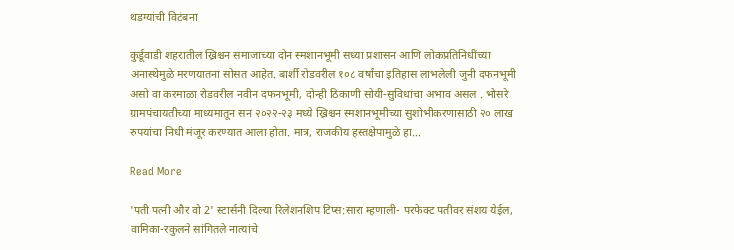थडग्यांची विटंबना

कुर्डूवाडी शहरातील ख्रिश्चन समाजाच्या दोन स्मशानभूमी सध्या प्रशासन आणि लोकप्रतिनिधींच्या अनास्थेमुळे मरणयातना सोसत आहेत. बार्शी रोडवरील १०८ वर्षांचा इतिहास लाभलेली जुनी दफनभूमी असो वा करमाळा रोडवरील नवीन दफनभूमी, दोन्ही ठिकाणी सोयी-सुविधांचा अभाव असल . भोसरे ग्रामपंचायतीच्या माध्यमातून सन २०२२-२३ मध्ये ख्रिश्चन स्मशानभूमीच्या सुशोभीकरणासाठी २० लाख रुपयांचा निधी मंजूर करण्यात आला होता. मात्र, राजकीय हस्तक्षेपामुळे हा…

Read More

'पती पत्नी और वो 2' स्टार्सनी दिल्या रिलेशनशिप टिप्स:सारा म्हणाली- परफेक्ट पतीवर संशय येईल, वामिका-रकुलने सांगितले नात्यांचे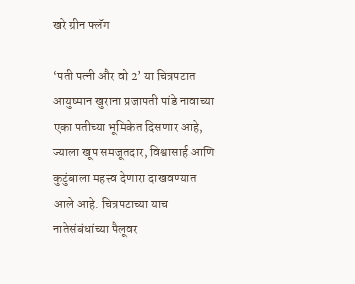खरे ग्रीन फ्लॅग

‘पती पत्नी और वो 2’ या चित्रपटात आयुष्मान खुराना प्रजापती पांडे नावाच्या एका पतीच्या भूमिकेत दिसणार आहे, ज्याला खूप समजूतदार, विश्वासार्ह आणि कुटुंबाला महत्त्व देणारा दाखवण्यात आले आहे. चित्रपटाच्या याच नातेसंबंधांच्या पैलूवर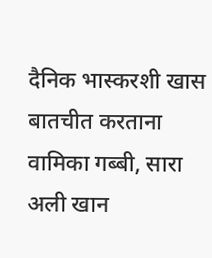दैनिक भास्करशी खास बातचीत करताना वामिका गब्बी, सारा अली खान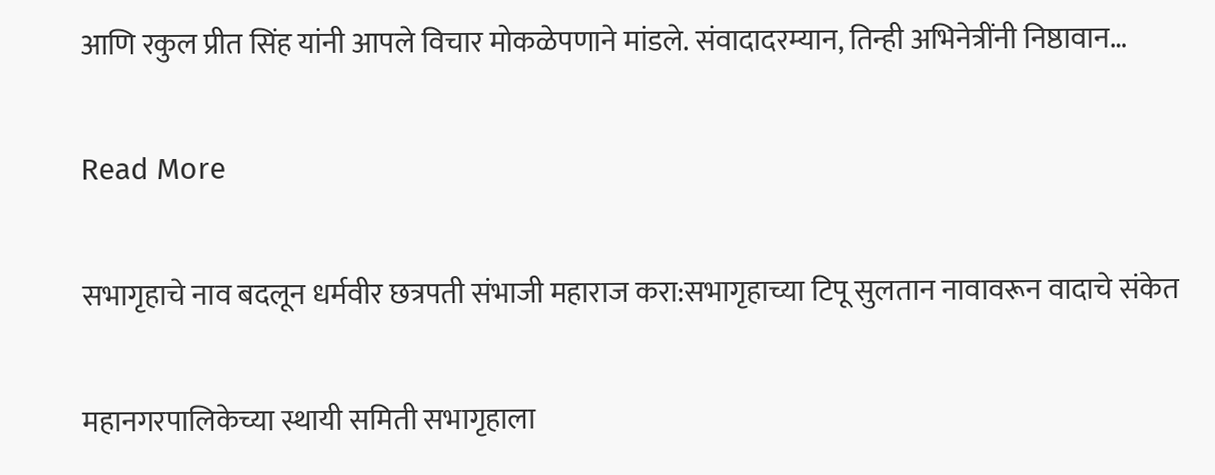आणि रकुल प्रीत सिंह यांनी आपले विचार मोकळेपणाने मांडले. संवादादरम्यान, तिन्ही अभिनेत्रींनी निष्ठावान…

Read More

सभागृहाचे नाव बदलून धर्मवीर छत्रपती संभाजी महाराज करा:सभागृहाच्या टिपू सुलतान नावावरून वादाचे संकेत

महानगरपालिकेच्या स्थायी समिती सभागृहाला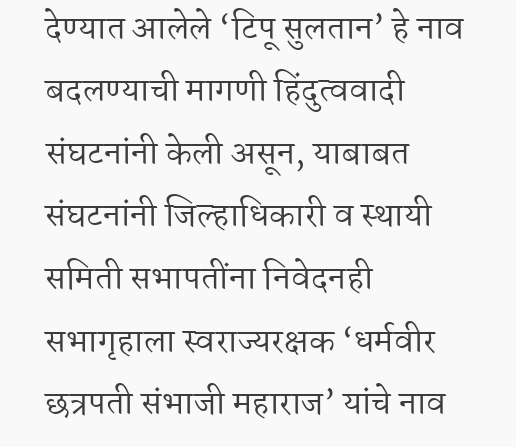देण्यात आलेले ‘टिपू सुलतान’ हे नाव बदलण्याची मागणी हिंदुत्ववादी संघटनांनी केली असून, याबाबत संघटनांनी जिल्हाधिकारी व स्थायी समिती सभापतींना निवेदनही सभागृहाला स्वराज्यरक्षक ‘धर्मवीर छत्रपती संभाजी महाराज’ यांचे नाव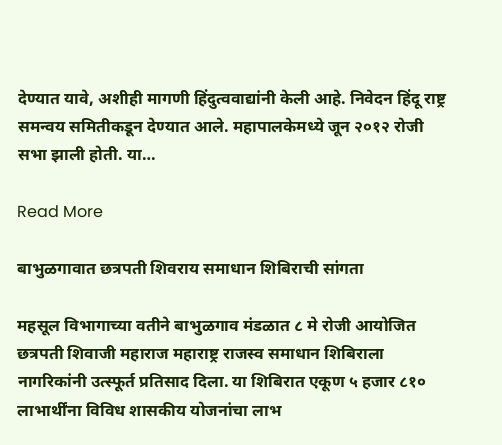देण्यात यावे, अशीही मागणी हिंदुत्ववाद्यांनी केली आहे. निवेदन हिंदू राष्ट्र समन्वय समितीकडून देण्यात आले. महापालकेमध्ये जून २०१२ रोजी सभा झाली होती. या…

Read More

बाभुळगावात छत्रपती शिवराय समाधान शिबिराची सांगता

महसूल विभागाच्या वतीने बाभुळगाव मंडळात ८ मे रोजी आयोजित छत्रपती शिवाजी महाराज महाराष्ट्र राजस्व समाधान शिबिराला नागरिकांनी उत्स्फूर्त प्रतिसाद दिला. या शिबिरात एकूण ५ हजार ८१० लाभार्थींना विविध शासकीय योजनांचा लाभ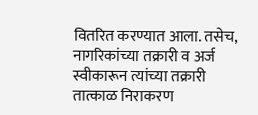वितरित करण्यात आला. तसेच, नागरिकांच्या तक्रारी व अर्ज स्वीकारून त्यांच्या तक्रारी तात्काळ निराकरण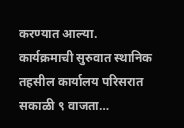करण्यात आल्या. कार्यक्रमाची सुरुवात स्थानिक तहसील कार्यालय परिसरात सकाळी ९ वाजता…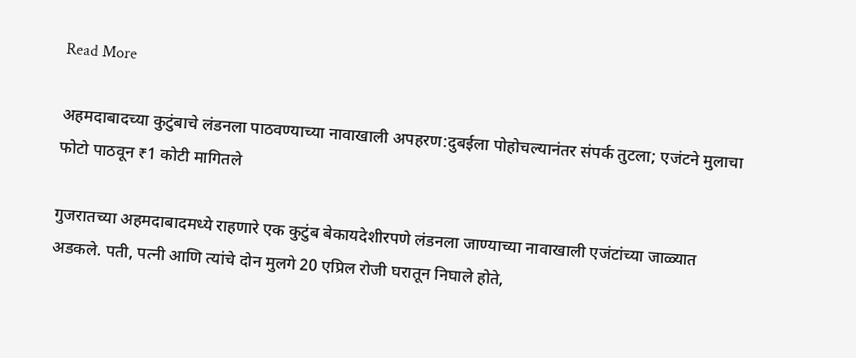Read More

अहमदाबादच्या कुटुंबाचे लंडनला पाठवण्याच्या नावाखाली अपहरण:दुबईला पोहोचल्यानंतर संपर्क तुटला; एजंटने मुलाचा फोटो पाठवून ₹1 कोटी मागितले

गुजरातच्या अहमदाबादमध्ये राहणारे एक कुटुंब बेकायदेशीरपणे लंडनला जाण्याच्या नावाखाली एजंटांच्या जाळ्यात अडकले. पती, पत्नी आणि त्यांचे दोन मुलगे 20 एप्रिल रोजी घरातून निघाले होते,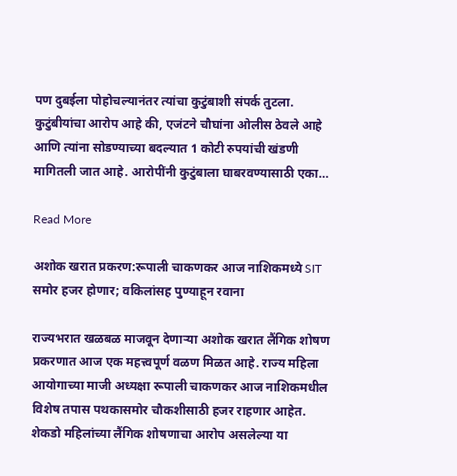पण दुबईला पोहोचल्यानंतर त्यांचा कुटुंबाशी संपर्क तुटला. कुटुंबीयांचा आरोप आहे की, एजंटने चौघांना ओलीस ठेवले आहे आणि त्यांना सोडण्याच्या बदल्यात 1 कोटी रुपयांची खंडणी मागितली जात आहे. आरोपींनी कुटुंबाला घाबरवण्यासाठी एका…

Read More

अशोक खरात प्रकरण:रूपाली चाकणकर आज नाशिकमध्ये SIT समोर हजर होणार; वकिलांसह पुण्याहून रवाना

राज्यभरात खळबळ माजवून देणाऱ्या अशोक खरात लैंगिक शोषण प्रकरणात आज एक महत्त्वपूर्ण वळण मिळत आहे. राज्य महिला आयोगाच्या माजी अध्यक्षा रूपाली चाकणकर आज नाशिकमधील विशेष तपास पथकासमोर चौकशीसाठी हजर राहणार आहेत. शेकडो महिलांच्या लैंगिक शोषणाचा आरोप असलेल्या या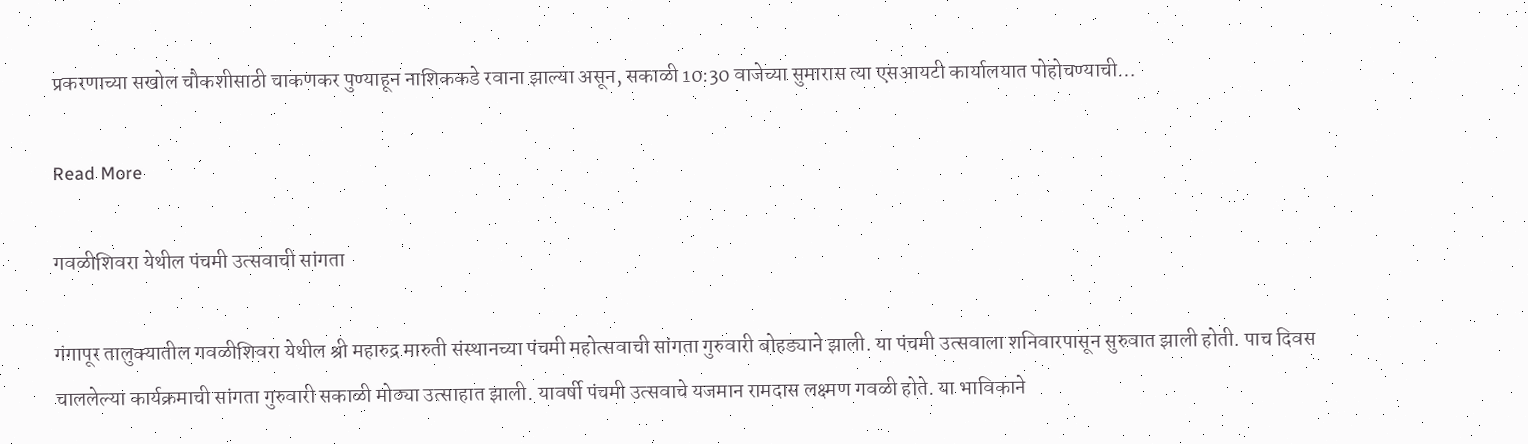प्रकरणाच्या सखोल चौकशीसाठी चाकणकर पुण्याहून नाशिककडे रवाना झाल्या असून, सकाळी 10:30 वाजेच्या सुमारास त्या एसआयटी कार्यालयात पोहोचण्याची…

Read More

गवळीशिवरा येथील पंचमी उत्सवाची सांगता

गंगापूर तालुक्यातील गवळीशिवरा येथील श्री महारुद्र मारुती संस्थानच्या पंचमी महोत्सवाची सांगता गुरुवारी बोहड्याने झाली. या पंचमी उत्सवाला शनिवारपासून सुरुवात झाली होती. पाच दिवस चाललेल्या कार्यक्रमाची सांगता गुरुवारी सकाळी मोठ्या उत्साहात झाली. यावर्षी पंचमी उत्सवाचे यजमान रामदास लक्ष्मण गवळी होते. या भाविकाने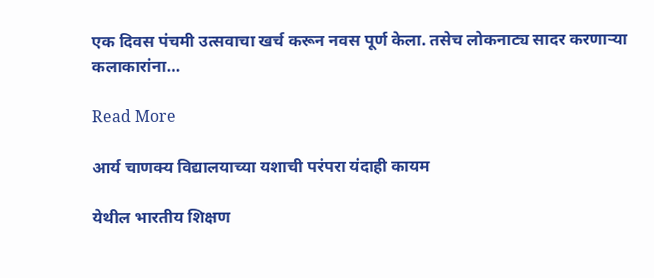एक दिवस पंचमी उत्सवाचा खर्च करून नवस पूर्ण केला. तसेच लोकनाट्य सादर करणाऱ्या कलाकारांना…

Read More

आर्य चाणक्य विद्यालयाच्या यशाची परंपरा यंदाही कायम

येथील भारतीय शिक्षण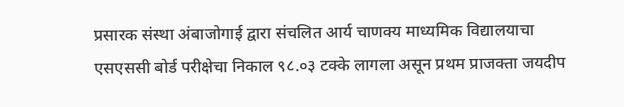प्रसारक संस्था अंबाजोगाई द्वारा संचलित आर्य चाणक्य माध्यमिक विद्यालयाचा एसएससी बोर्ड परीक्षेचा निकाल ९८.०३ टक्के लागला असून प्रथम प्राजक्ता जयदीप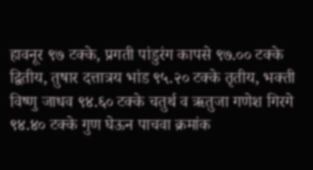हावनूर ९७ टक्के, प्रगती पांडुरंग कापसे ९७.०० टक्के द्वितीय, तुषार दत्तात्रय भांड ९५.२० टक्के तृतीय, भक्ती विष्णु जाधव ९४.६० टक्के चतुर्थ व ऋतुजा गणेश गिरगे ९४.४० टक्के गुण घेऊन पाचवा क्रमांक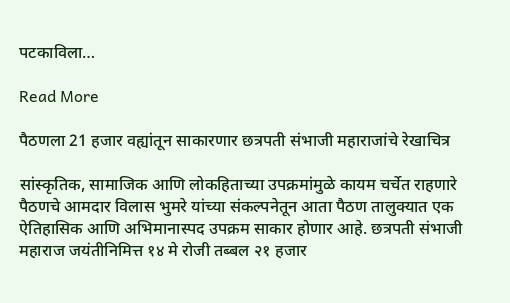पटकाविला…

Read More

पैठणला 21 हजार वह्यांतून साकारणार छत्रपती संभाजी महाराजांचे रेखाचित्र

सांस्कृतिक, सामाजिक आणि लोकहिताच्या उपक्रमांमुळे कायम चर्चेत राहणारे पैठणचे आमदार विलास भुमरे यांच्या संकल्पनेतून आता पैठण तालुक्यात एक ऐतिहासिक आणि अभिमानास्पद उपक्रम साकार होणार आहे. छत्रपती संभाजी महाराज जयंतीनिमित्त १४ मे रोजी तब्बल २१ हजार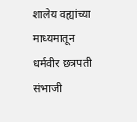शालेय वह्यांच्या माध्यमातून धर्मवीर छत्रपती संभाजी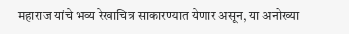महाराज यांचे भव्य रेखाचित्र साकारण्यात येणार असून, या अनोख्या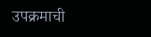उपक्रमाची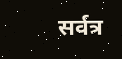सर्वत्र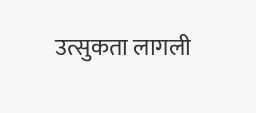उत्सुकता लागली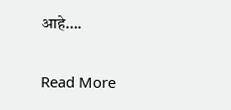आहे….

Read More